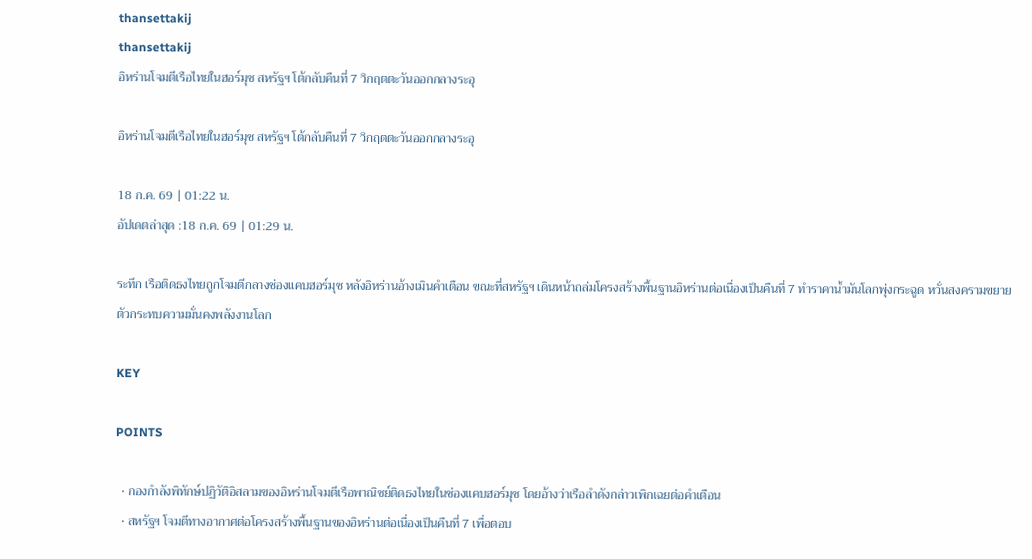thansettakij
thansettakij
อิหร่านโจมตีเรือไทยในฮอร์มุซ สหรัฐฯ โต้กลับคืนที่ 7 วิกฤตตะวันออกกลางระอุ

อิหร่านโจมตีเรือไทยในฮอร์มุซ สหรัฐฯ โต้กลับคืนที่ 7 วิกฤตตะวันออกกลางระอุ

18 ก.ค. 69 | 01:22 น.
อัปเดตล่าสุด :18 ก.ค. 69 | 01:29 น.

ระทึก เรือติดธงไทยถูกโจมตีกลางช่องแคบฮอร์มุซ หลังอิหร่านอ้างเมินคำเตือน ขณะที่สหรัฐฯ เดินหน้าถล่มโครงสร้างพื้นฐานอิหร่านต่อเนื่องเป็นคืนที่ 7 ทำราคาน้ำมันโลกพุ่งกระฉูด หวั่นสงครามขยายตัวกระทบความมั่นคงพลังงานโลก

KEY

POINTS

  • กองกำลังพิทักษ์ปฏิวัติอิสลามของอิหร่านโจมตีเรือพาณิชย์ติดธงไทยในช่องแคบฮอร์มุซ โดยอ้างว่าเรือลำดังกล่าวเพิกเฉยต่อคำเตือน
  • สหรัฐฯ โจมตีทางอากาศต่อโครงสร้างพื้นฐานของอิหร่านต่อเนื่องเป็นคืนที่ 7 เพื่อตอบ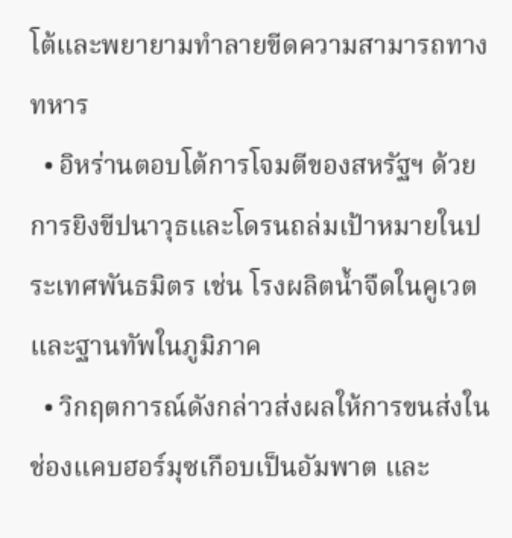โต้และพยายามทำลายขีดความสามารถทางทหาร
  • อิหร่านตอบโต้การโจมตีของสหรัฐฯ ด้วยการยิงขีปนาวุธและโดรนถล่มเป้าหมายในประเทศพันธมิตร เช่น โรงผลิตน้ำจืดในคูเวตและฐานทัพในภูมิภาค
  • วิกฤตการณ์ดังกล่าวส่งผลให้การขนส่งในช่องแคบฮอร์มุซเกือบเป็นอัมพาต และ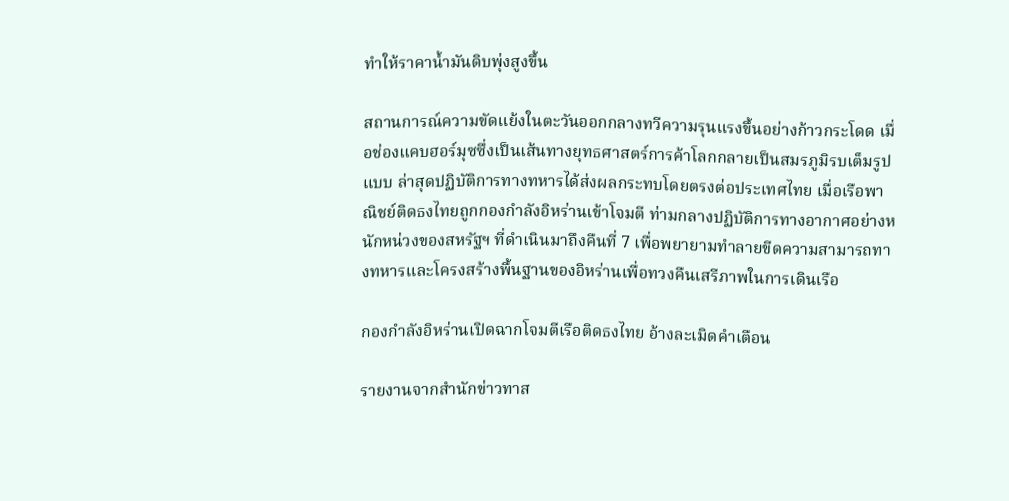ทำให้ราคาน้ำมันดิบพุ่งสูงขึ้น

สถานการณ์ความขัดแย้งในตะวันออกกลางทวีความรุนแรงขึ้นอย่างก้าวกระโดด เมื่อช่องแคบฮอร์มุซซึ่งเป็นเส้นทางยุทธศาสตร์การค้าโลกกลายเป็นสมรภูมิรบเต็มรูปแบบ ล่าสุดปฏิบัติการทางทหารได้ส่งผลกระทบโดยตรงต่อประเทศไทย เมื่อเรือพาณิชย์ติดธงไทยถูกกองกำลังอิหร่านเข้าโจมตี ท่ามกลางปฏิบัติการทางอากาศอย่างหนักหน่วงของสหรัฐฯ ที่ดำเนินมาถึงคืนที่ 7 เพื่อพยายามทำลายขีดความสามารถทางทหารและโครงสร้างพื้นฐานของอิหร่านเพื่อทวงคืนเสรีภาพในการเดินเรือ

กองกำลังอิหร่านเปิดฉากโจมตีเรือติดธงไทย อ้างละเมิดคำเตือน

รายงานจากสำนักข่าวทาส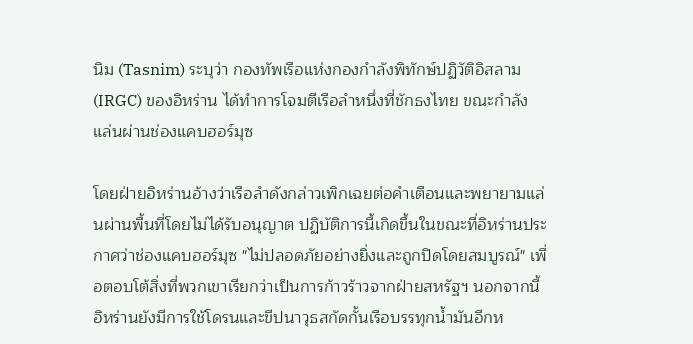นิม (Tasnim) ระบุว่า กองทัพเรือแห่งกองกำลังพิทักษ์ปฏิวัติอิสลาม (IRGC) ของอิหร่าน ได้ทำการโจมตีเรือลำหนึ่งที่ชักธงไทย ขณะกำลังแล่นผ่านช่องแคบฮอร์มุซ

โดยฝ่ายอิหร่านอ้างว่าเรือลำดังกล่าวเพิกเฉยต่อคำเตือนและพยายามแล่นผ่านพื้นที่โดยไม่ได้รับอนุญาต ปฏิบัติการนี้เกิดขึ้นในขณะที่อิหร่านประกาศว่าช่องแคบฮอร์มุซ "ไม่ปลอดภัยอย่างยิ่งและถูกปิดโดยสมบูรณ์" เพื่อตอบโต้สิ่งที่พวกเขาเรียกว่าเป็นการก้าวร้าวจากฝ่ายสหรัฐฯ นอกจากนี้ อิหร่านยังมีการใช้โดรนและขีปนาวุธสกัดกั้นเรือบรรทุกน้ำมันอีกห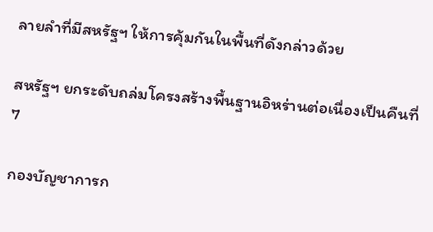ลายลำที่มีสหรัฐฯ ให้การคุ้มกันในพื้นที่ดังกล่าวด้วย

สหรัฐฯ ยกระดับถล่มโครงสร้างพื้นฐานอิหร่านต่อเนื่องเป็นคืนที่ 7

กองบัญชาการก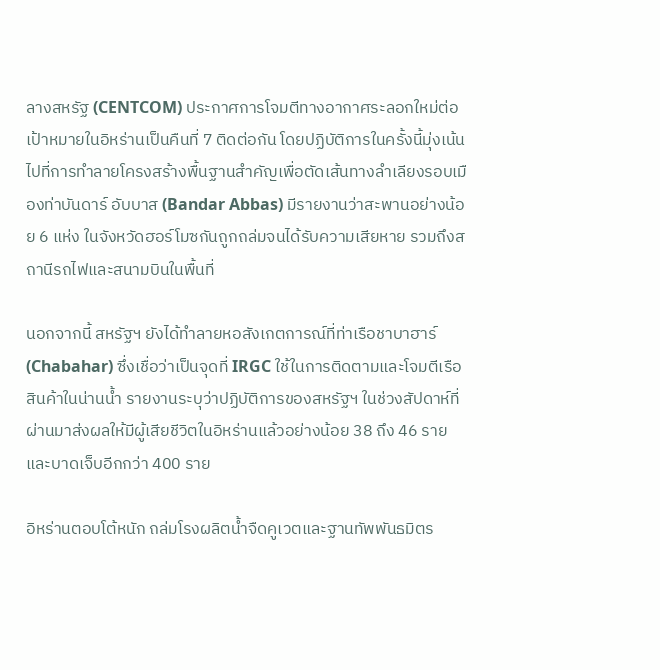ลางสหรัฐ (CENTCOM) ประกาศการโจมตีทางอากาศระลอกใหม่ต่อเป้าหมายในอิหร่านเป็นคืนที่ 7 ติดต่อกัน โดยปฏิบัติการในครั้งนี้มุ่งเน้นไปที่การทำลายโครงสร้างพื้นฐานสำคัญเพื่อตัดเส้นทางลำเลียงรอบเมืองท่าบันดาร์ อับบาส (Bandar Abbas) มีรายงานว่าสะพานอย่างน้อย 6 แห่ง ในจังหวัดฮอร์โมซกันถูกถล่มจนได้รับความเสียหาย รวมถึงสถานีรถไฟและสนามบินในพื้นที่

นอกจากนี้ สหรัฐฯ ยังได้ทำลายหอสังเกตการณ์ที่ท่าเรือชาบาฮาร์ (Chabahar) ซึ่งเชื่อว่าเป็นจุดที่ IRGC ใช้ในการติดตามและโจมตีเรือสินค้าในน่านน้ำ รายงานระบุว่าปฏิบัติการของสหรัฐฯ ในช่วงสัปดาห์ที่ผ่านมาส่งผลให้มีผู้เสียชีวิตในอิหร่านแล้วอย่างน้อย 38 ถึง 46 ราย และบาดเจ็บอีกกว่า 400 ราย

อิหร่านตอบโต้หนัก ถล่มโรงผลิตน้ำจืดคูเวตและฐานทัพพันธมิตร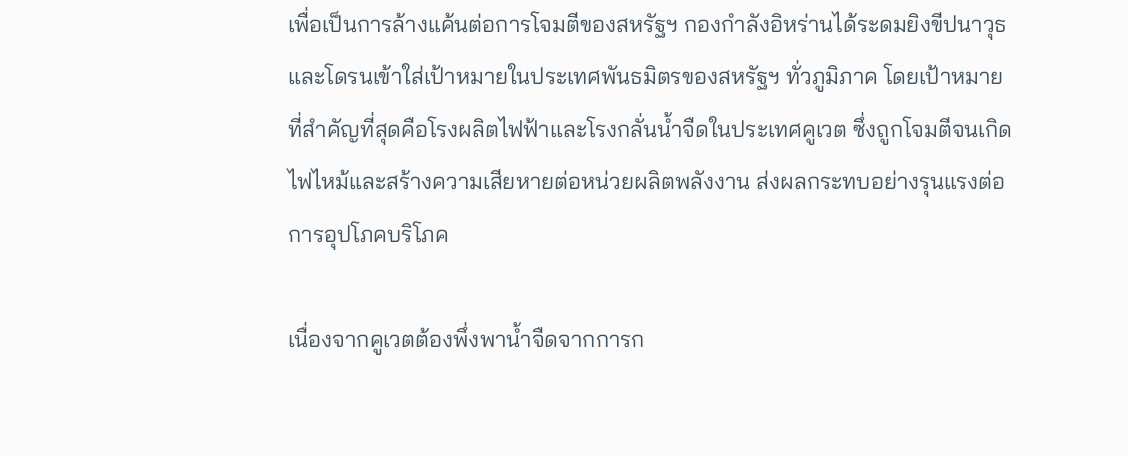เพื่อเป็นการล้างแค้นต่อการโจมตีของสหรัฐฯ กองกำลังอิหร่านได้ระดมยิงขีปนาวุธและโดรนเข้าใส่เป้าหมายในประเทศพันธมิตรของสหรัฐฯ ทั่วภูมิภาค โดยเป้าหมายที่สำคัญที่สุดคือโรงผลิตไฟฟ้าและโรงกลั่นน้ำจืดในประเทศคูเวต ซึ่งถูกโจมตีจนเกิดไฟไหม้และสร้างความเสียหายต่อหน่วยผลิตพลังงาน ส่งผลกระทบอย่างรุนแรงต่อการอุปโภคบริโภค

เนื่องจากคูเวตต้องพึ่งพาน้ำจืดจากการก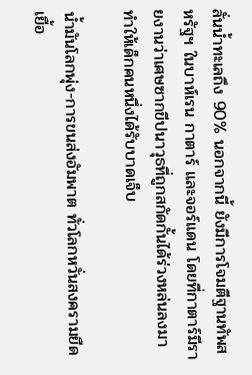ลั่นน้ำทะเลถึง 90% นอกจากนี้ ยังมีการโจมตีฐานทัพสหรัฐฯ ในบาห์เรน กาตาร์ และจอร์แดน โดยที่กาตาร์มีรายงานว่าเศษซากขีปนาวุธที่ถูกสกัดกั้นได้ร่วงหล่นลงมาทำให้เด็กคนหนึ่งได้รับบาดเจ็บ

น้ำมันโลกพุ่ง-การขนส่งอัมพาต ทั่วโลกหวั่นสงครามยืดเยื้อ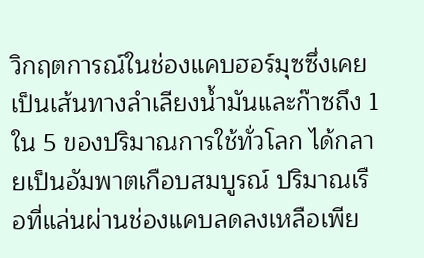วิกฤตการณ์ในช่องแคบฮอร์มุซซึ่งเคยเป็นเส้นทางลำเลียงน้ำมันและก๊าซถึง 1 ใน 5 ของปริมาณการใช้ทั่วโลก ได้กลายเป็นอัมพาตเกือบสมบูรณ์ ปริมาณเรือที่แล่นผ่านช่องแคบลดลงเหลือเพีย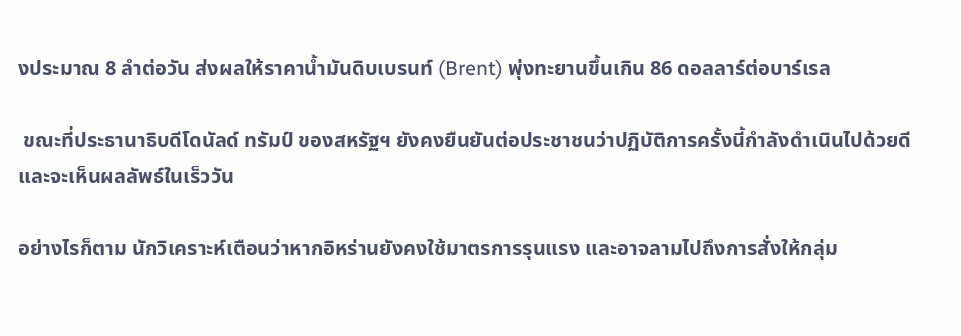งประมาณ 8 ลำต่อวัน ส่งผลให้ราคาน้ำมันดิบเบรนท์ (Brent) พุ่งทะยานขึ้นเกิน 86 ดอลลาร์ต่อบาร์เรล

 ขณะที่ประธานาธิบดีโดนัลด์ ทรัมป์ ของสหรัฐฯ ยังคงยืนยันต่อประชาชนว่าปฏิบัติการครั้งนี้กำลังดำเนินไปด้วยดีและจะเห็นผลลัพธ์ในเร็ววัน

อย่างไรก็ตาม นักวิเคราะห์เตือนว่าหากอิหร่านยังคงใช้มาตรการรุนแรง และอาจลามไปถึงการสั่งให้กลุ่ม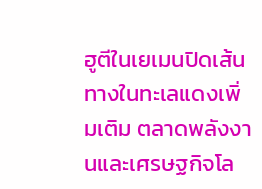ฮูตีในเยเมนปิดเส้นทางในทะเลแดงเพิ่มเติม ตลาดพลังงานและเศรษฐกิจโล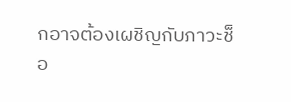กอาจต้องเผชิญกับภาวะช็อ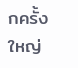กครั้งใหญ่